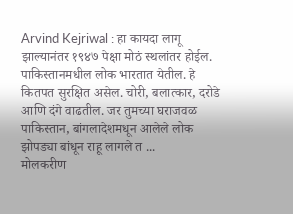Arvind Kejriwal : हा कायदा लागू झाल्यानंतर १९४७ पेक्षा मोठं स्थलांतर होईल. पाकिस्तानमधील लोक भारतात येतील. हे कितपत सुरक्षित असेल. चोरी, बलात्कार, दरोडे आणि दंगे वाढतील. जर तुमच्या घराजवळ पाकिस्तान, बांगलादेशमधून आलेले लोक झोपड्या बांधून राहू लागले त ...
मोलकरीण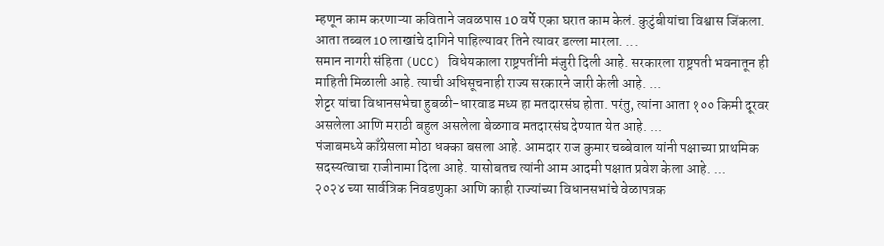म्हणून काम करणाऱ्या कविताने जवळपास 10 वर्षे एका घरात काम केलं. कुटुंबीयांचा विश्वास जिंकला. आता तब्बल 10 लाखांचे दागिने पाहिल्यावर तिने त्यावर डल्ला मारला. ...
समान नागरी संहिता (UCC) विधेयकाला राष्ट्रपतींनी मंजुरी दिली आहे. सरकारला राष्ट्रपती भवनातून ही माहिती मिळाली आहे. त्याची अधिसूचनाही राज्य सरकारने जारी केली आहे. ...
शेट्टर यांचा विधानसभेचा हुबळी-धारवाड मध्य हा मतदारसंघ होता. परंतु, त्यांना आता १०० किमी दूरवर असलेला आणि मराठी बहुल असलेला बेळगाव मतदारसंघ देण्यात येत आहे. ...
पंजाबमध्ये काँग्रेसला मोठा धक्का बसला आहे. आमदार राज कुमार चब्बेवाल यांनी पक्षाच्या प्राथमिक सदस्यत्वाचा राजीनामा दिला आहे. यासोबतच त्यांनी आम आदमी पक्षात प्रवेश केला आहे. ...
२०२४ च्या सार्वत्रिक निवडणुका आणि काही राज्यांच्या विधानसभांचे वेळापत्रक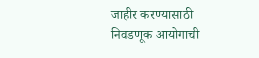जाहीर करण्यासाठी निवडणूक आयोगाची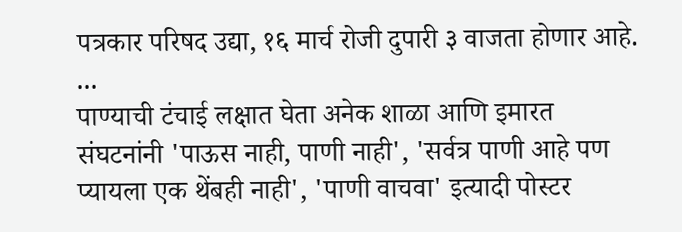पत्रकार परिषद उद्या, १६ मार्च रोजी दुपारी ३ वाजता होणार आहे. ...
पाण्याची टंचाई लक्षात घेता अनेक शाळा आणि इमारत संघटनांनी 'पाऊस नाही, पाणी नाही', 'सर्वत्र पाणी आहे पण प्यायला एक थेंबही नाही', 'पाणी वाचवा' इत्यादी पोस्टर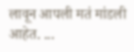लावून आपली मतं मांडली आहेत. ...